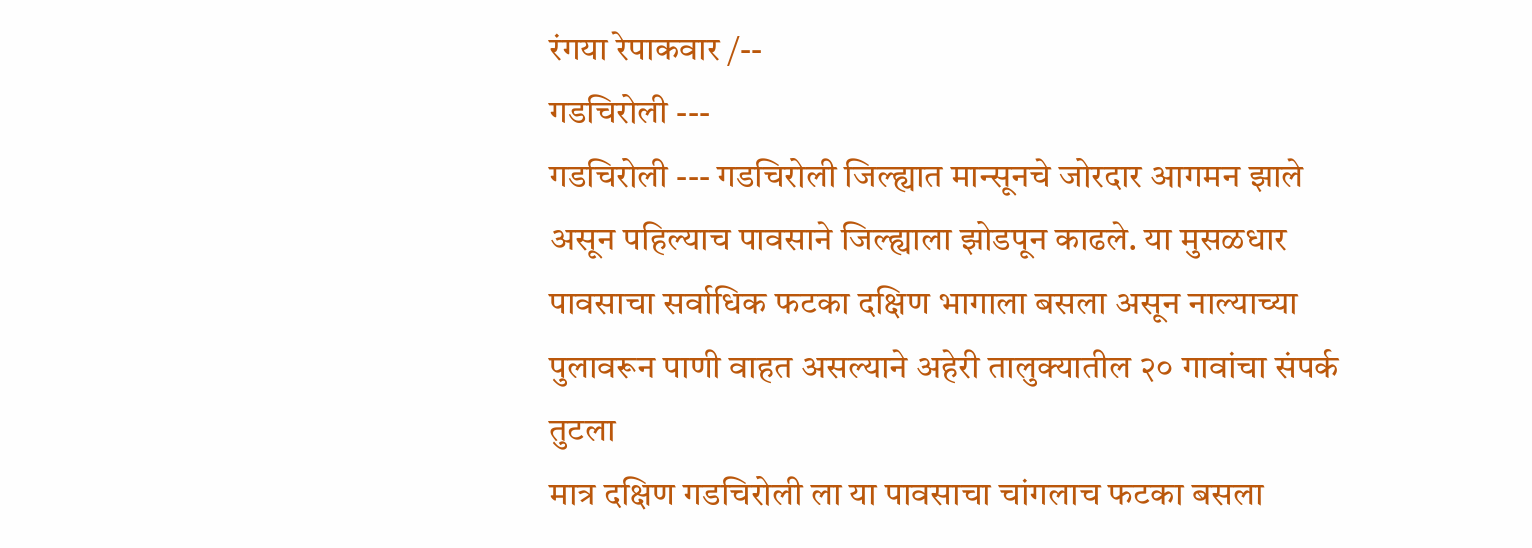रंगया रेपाकवार /--
गडचिरोली ---
गडचिरोली --- गडचिरोली जिल्ह्यात मान्सूनचे जोरदार आगमन झाले असून पहिल्याच पावसाने जिल्ह्याला झोडपून काढले. या मुसळधार पावसाचा सर्वाधिक फटका दक्षिण भागाला बसला असून नाल्याच्या पुलावरून पाणी वाहत असल्याने अहेरी तालुक्यातील २० गावांचा संपर्क तुटला
मात्र दक्षिण गडचिरोली ला या पावसाचा चांगलाच फटका बसला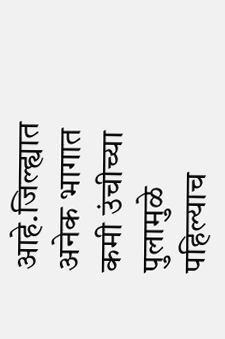आहे.जिल्ह्यात अनेक भागात कमी उंचीच्या पुलामुळे पहिल्याच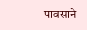पावसाने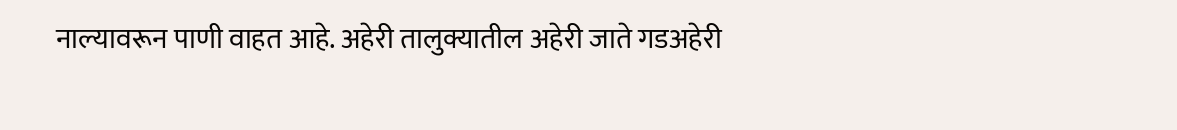नाल्यावरून पाणी वाहत आहे. अहेरी तालुक्यातील अहेरी जाते गडअहेरी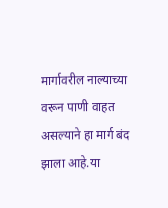मार्गावरील नाल्याच्या वरून पाणी वाहत असल्याने हा मार्ग बंद झाला आहे.या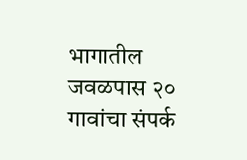भागातील जवळपास २० गावांचा संपर्क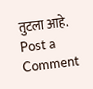तुटला आहे.
Post a Comment